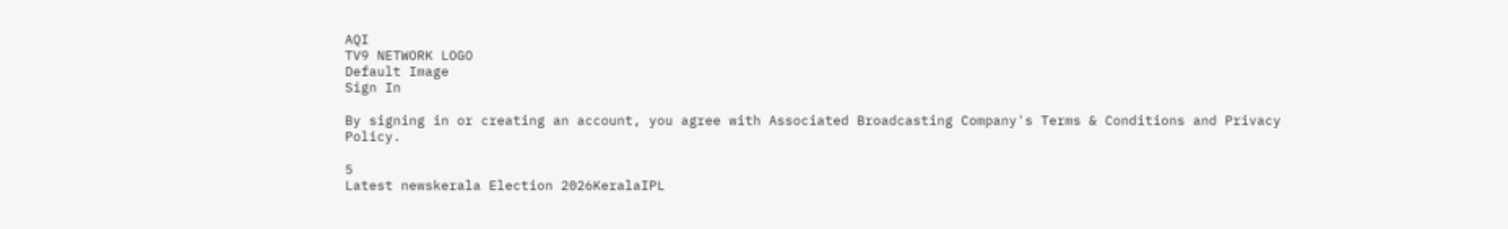AQI
TV9 NETWORK LOGO
Default Image
Sign In

By signing in or creating an account, you agree with Associated Broadcasting Company's Terms & Conditions and Privacy Policy.

5
Latest newskerala Election 2026KeralaIPL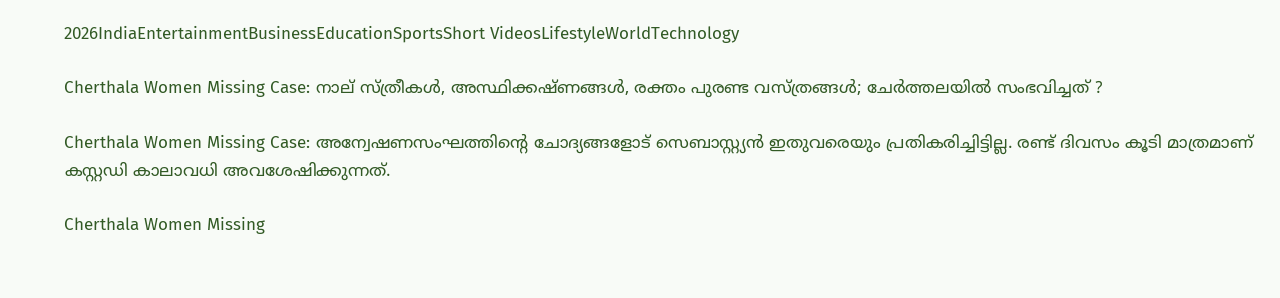2026IndiaEntertainmentBusinessEducationSportsShort VideosLifestyleWorldTechnology

Cherthala Women Missing Case: നാല് സ്ത്രീകൾ, അസ്ഥിക്കഷ്ണങ്ങൾ, രക്തം പുരണ്ട വസ്ത്രങ്ങൾ; ചേർത്തലയിൽ സംഭവിച്ചത് ?

Cherthala Women Missing Case: അന്വേഷണസംഘത്തിന്റെ ചോദ്യങ്ങളോട് സെബാസ്റ്റ്യൻ ഇതുവരെയും പ്രതികരിച്ചിട്ടില്ല. രണ്ട് ദിവസം കൂടി മാത്രമാണ് കസ്റ്റഡി കാലാവധി അവശേഷിക്കുന്നത്.

Cherthala Women Missing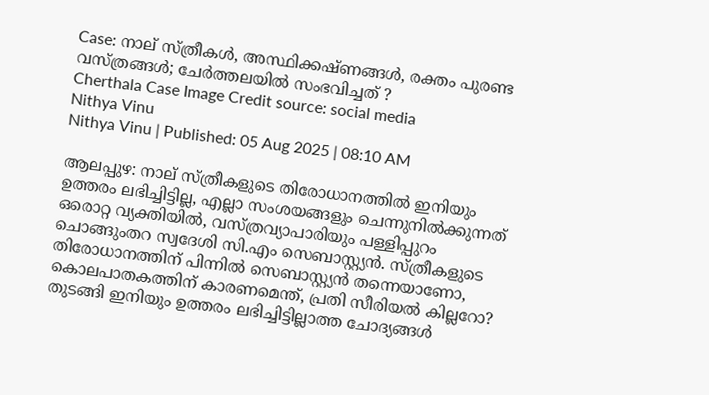Case: നാല് സ്ത്രീകൾ, അസ്ഥിക്കഷ്ണങ്ങൾ, രക്തം പുരണ്ട വസ്ത്രങ്ങൾ; ചേർത്തലയിൽ സംഭവിച്ചത് ?
Cherthala Case Image Credit source: social media
Nithya Vinu
Nithya Vinu | Published: 05 Aug 2025 | 08:10 AM

ആലപ്പുഴ: നാല് സ്ത്രീകളുടെ തിരോധാനത്തിൽ ഇനിയും ഉത്തരം ലഭിച്ചിട്ടില്ല, എല്ലാ സംശയങ്ങളും ചെന്നുനിൽക്കുന്നത് ഒരൊറ്റ വ്യക്തിയിൽ, വസ്ത്രവ്യാപാരിയും പള്ളിപ്പുറം ചൊങ്ങുംതറ സ്വദേശി സി.എം സെബാസ്റ്റ്യൻ. സ്ത്രീകളുടെ തിരോധാനത്തിന് പിന്നിൽ സെബാസ്റ്റ്യൻ തന്നെയാണോ, കൊലപാതകത്തിന് കാരണമെന്ത്, പ്രതി സീരിയൽ കില്ലറോ? തുടങ്ങി ഇനിയും ഉത്തരം ലഭിച്ചിട്ടില്ലാത്ത ചോദ്യങ്ങൾ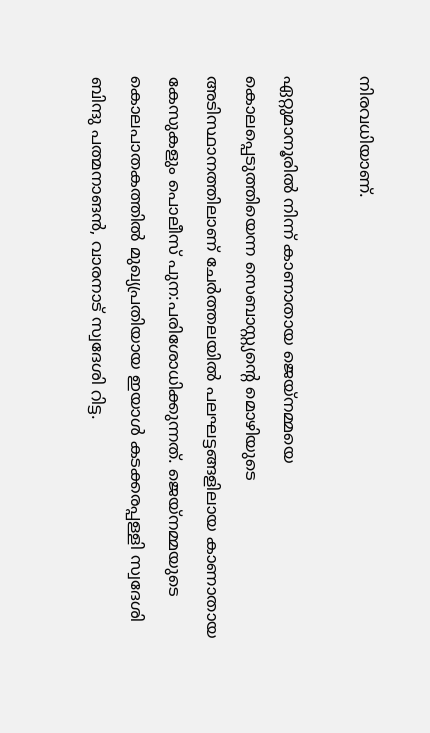നിരവധിയാണ്.

ഏറ്റുമാനൂരിൽ നിന്ന് കാണാതായ ജെയ്നമ്മയെ കൊലപ്പെടുത്തിയെന്ന സെബാസ്റ്റ്യന്റെ മൊഴിയുടെ അടിസ്ഥാനത്തിലാണ് ചേ‍ർത്തലയിൽ പലഘട്ടങ്ങളിലായ കാണാതായ കേസുകളും പൊലീസ് പുന:പരിശോധിക്കുന്നത്. ജെയ്നമ്മയുടെ കൊലപാതകത്തിൽ മുഖ്യപ്രതിയായ ഇയാൾ കടക്കരപ്പള്ളി സ്വദേശി ബിന്ദു പത്മനാങൻ, വാരനാട് സ്വദേശി റിട്ട.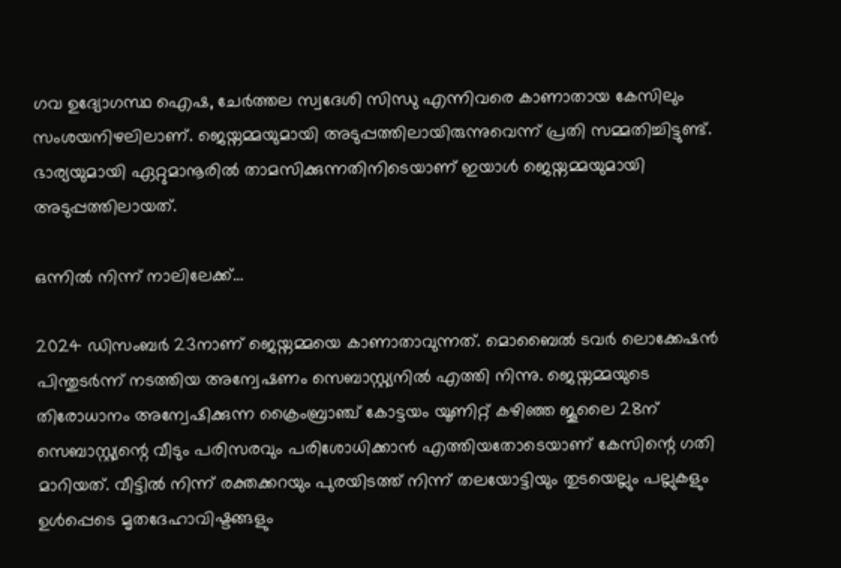ഗവ ഉദ്യോഗസ്ഥ ഐഷ, ചേർത്തല സ്വദേശി സിന്ധു എന്നിവരെ കാണാതായ കേസിലും  സംശയനിഴലിലാണ്. ജെയ്നമ്മയുമായി അടുപ്പത്തിലായിരുന്നുവെന്ന് പ്രതി സമ്മതിച്ചിട്ടുണ്ട്. ഭാര്യയുമായി ഏറ്റുമാനൂരിൽ താമസിക്കുന്നതിനിടെയാണ് ഇയാൾ ജെയ്നമ്മയുമായി അടുപ്പത്തിലായത്.

ഒന്നിൽ നിന്ന് നാലിലേക്ക്…

2024 ഡിസംബർ 23നാണ് ജെയ്നമ്മയെ കാണാതാവുന്നത്. മൊബൈൽ ടവർ ലൊക്കേഷൻ പിന്തുടർന്ന് നടത്തിയ അന്വേഷണം സെബാസ്റ്റ്യനിൽ എത്തി നിന്നു. ജെയ്നമ്മയുടെ തിരോധാനം അന്വേഷിക്കുന്ന ക്രൈംബ്രാഞ്ച് കോട്ടയം യൂണിറ്റ് കഴിഞ്ഞ ജൂലൈ 28ന് സെബാസ്റ്റ്യന്റെ വീടും പരിസരവും പരിശോധിക്കാൻ എത്തിയതോടെയാണ് കേസിന്റെ ഗതി മാറിയത്. വീട്ടിൽ നിന്ന് രക്തക്കറയും പുരയിടത്ത് നിന്ന് തലയോട്ടിയും തുടയെല്ലും പല്ലുകളും ഉൾപ്പെടെ മൃതദേഹാവിഷ്ടങ്ങളും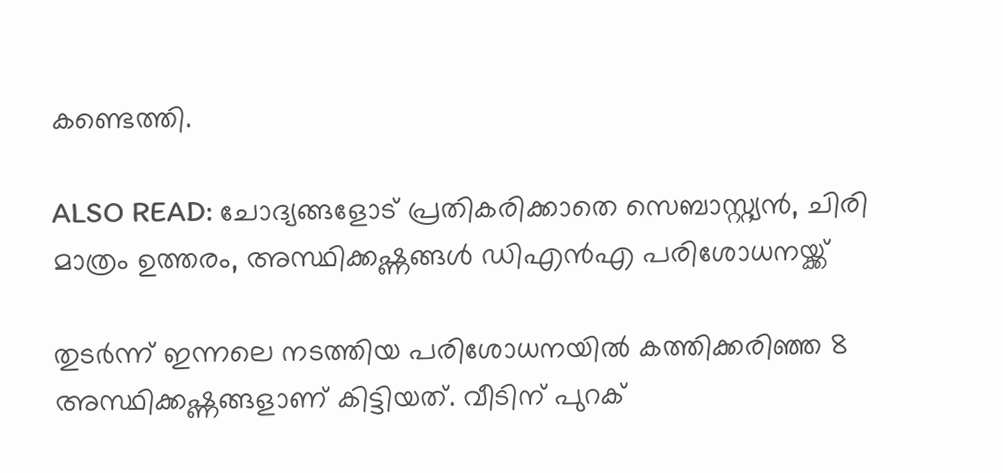കണ്ടെത്തി.

ALSO READ: ചോദ്യങ്ങളോട് പ്രതികരിക്കാതെ സെബാസ്റ്റ്യൻ, ചിരി മാത്രം ഉത്തരം, അസ്ഥിക്കഷ്ണങ്ങള്‍ ഡിഎന്‍എ പരിശോധനയ്ക്ക്

തുടർന്ന് ഇന്നലെ നടത്തിയ പരിശോധനയിൽ കത്തിക്കരിഞ്ഞ 8 അസ്ഥിക്കഷ്ണങ്ങളാണ് കിട്ടിയത്. വീടിന് പുറക്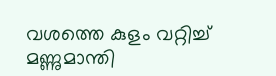വശത്തെ കുളം വറ്റിച്ച് മണ്ണുമാന്തി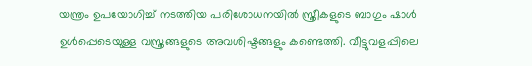യന്ത്രം ഉപയോഗിച്ച് നടത്തിയ പരിശോധനയിൽ സ്ത്രീകളുടെ ബാഗും ഷാൾ ഉൾപ്പെടെയുള്ള വസ്ത്രങ്ങളുടെ അവശിഷ്ടങ്ങളും കണ്ടെത്തി. വീട്ടുവളപ്പിലെ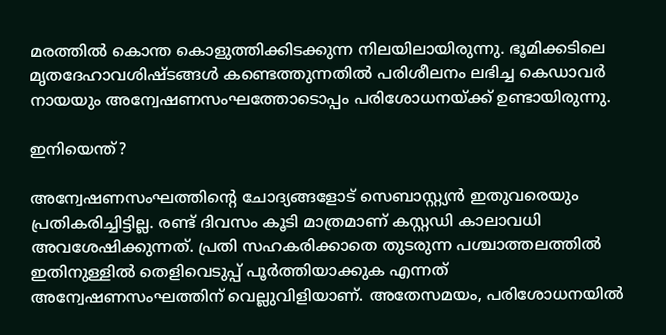മരത്തിൽ കൊന്ത കൊളുത്തിക്കിടക്കുന്ന നിലയിലായിരുന്നു. ഭൂമിക്കടിലെ മൃതദേഹാവശിഷ്ടങ്ങൾ കണ്ടെത്തുന്നതിൽ പരിശീലനം ലഭിച്ച കെഡാവർ നായയും അന്വേഷണസംഘത്തോടൊപ്പം പരിശോധനയ്ക്ക് ഉണ്ടായിരുന്നു.

ഇനിയെന്ത്?

അന്വേഷണസംഘത്തിന്റെ ചോദ്യങ്ങളോട് സെബാസ്റ്റ്യൻ ഇതുവരെയും പ്രതികരിച്ചിട്ടില്ല. രണ്ട് ദിവസം കൂടി മാത്രമാണ് കസ്റ്റഡി കാലാവധി അവശേഷിക്കുന്നത്. പ്രതി സഹകരിക്കാതെ തുടരുന്ന പശ്ചാത്തലത്തിൽ ഇതിനുള്ളിൽ തെളിവെടുപ്പ് പൂർത്തിയാക്കുക എന്നത് അന്വേഷണസംഘത്തിന് വെല്ലുവിളിയാണ്. അതേസമയം, പരിശോധനയിൽ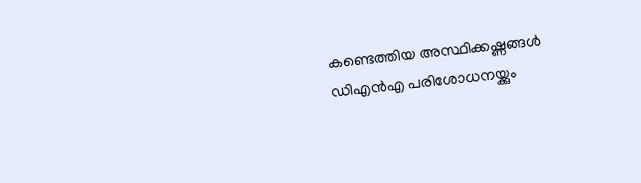കണ്ടെത്തിയ അസ്ഥിക്കഷ്ണങ്ങൾ ഡിഎൻഎ പരിശോധനയ്ക്കും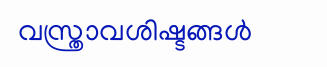വസ്ത്രാവശിഷ്ടങ്ങൾ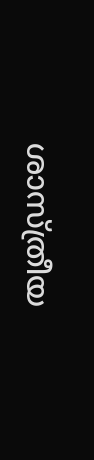ശാസ്ത്രീയ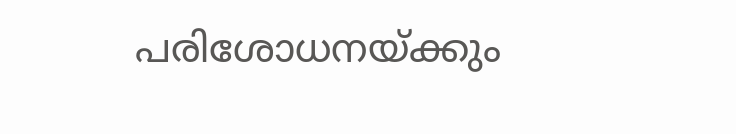പരിശോധനയ്ക്കും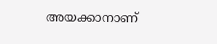അയക്കാനാണ്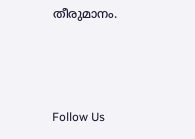തീരുമാനം.



Follow Us